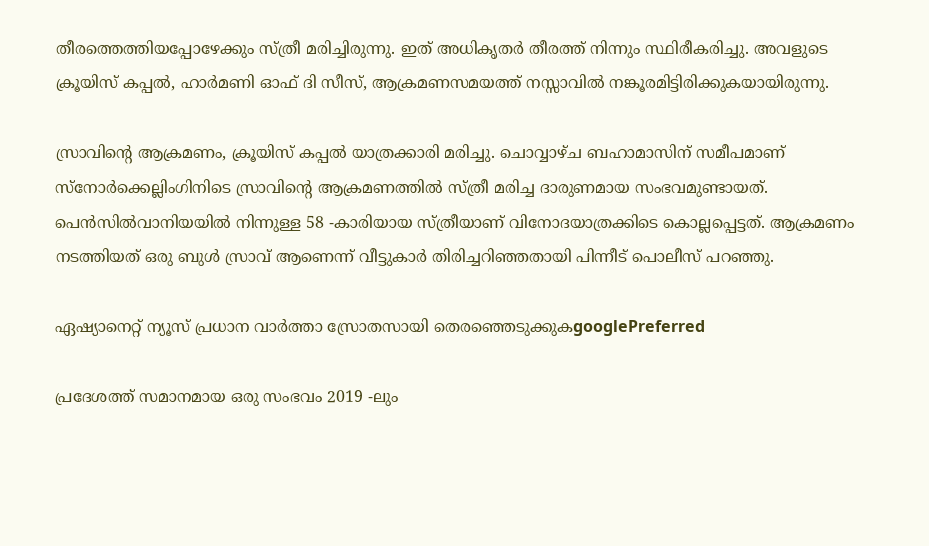തീരത്തെത്തിയപ്പോഴേക്കും സ്ത്രീ മരിച്ചിരുന്നു. ഇത് അധികൃതർ തീരത്ത് നിന്നും സ്ഥിരീകരിച്ചു. അവളുടെ ക്രൂയിസ് കപ്പൽ, ഹാർമണി ഓഫ് ദി സീസ്, ആക്രമണസമയത്ത് നസ്സാവിൽ നങ്കൂരമിട്ടിരിക്കുകയായിരുന്നു.

സ്രാവിന്റെ ആക്രമണം, ക്രൂയിസ് കപ്പൽ യാത്രക്കാരി മരിച്ചു. ചൊവ്വാഴ്ച ബഹാമാസിന് സമീപമാണ് സ്നോർക്കെല്ലിംഗിനിടെ സ്രാവിന്റെ ആക്രമണത്തിൽ സ്ത്രീ മരിച്ച ദാരുണമായ സംഭവമുണ്ടായത്. പെൻസിൽവാനിയയിൽ നിന്നുള്ള 58 -കാരിയായ സ്ത്രീയാണ് വിനോദയാത്രക്കിടെ കൊല്ലപ്പെട്ടത്. ആക്രമണം നടത്തിയത് ഒരു ബുൾ സ്രാവ് ആണെന്ന് വീട്ടുകാർ തിരിച്ചറിഞ്ഞതായി പിന്നീട് പൊലീസ് പറഞ്ഞു.

ഏഷ്യാനെറ്റ് ന്യൂസ് പ്രധാന വാർത്താ സ്രോതസായി തെരഞ്ഞെടുക്കുകgooglePreferred

പ്രദേശത്ത് സമാനമായ ഒരു സംഭവം 2019 -ലും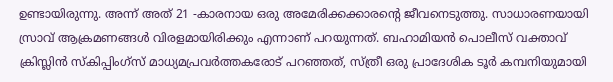ഉണ്ടായിരുന്നു. അന്ന് അത് 21 -കാരനായ ഒരു അമേരിക്കക്കാരന്റെ ജീവനെടുത്തു. സാധാരണയായി സ്രാവ് ആക്രമണങ്ങൾ വിരളമായിരിക്കും എന്നാണ് പറയുന്നത്. ബഹാമിയൻ പൊലീസ് വക്താവ് ക്രിസ്ലിൻ സ്കിപ്പിംഗ്സ് മാധ്യമപ്രവർത്തകരോട് പറഞ്ഞത്, സ്ത്രീ ഒരു പ്രാദേശിക ടൂർ കമ്പനിയുമായി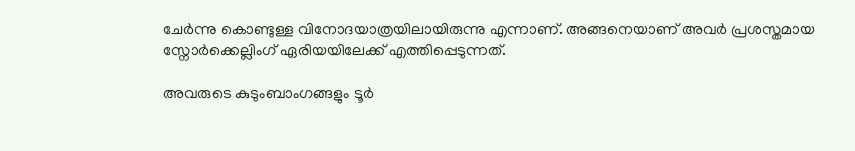ചേർന്നു കൊണ്ടുള്ള വിനോദയാത്രയിലായിരുന്നു എന്നാണ്. അങ്ങനെയാണ് അവർ പ്രശസ്തമായ സ്നോർക്കെല്ലിംഗ് ഏരിയയിലേക്ക് എത്തിപ്പെടുന്നത്.

അവരുടെ കുടുംബാംഗങ്ങളും ടൂർ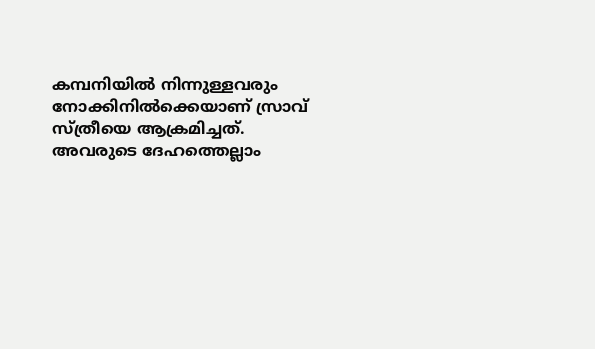കമ്പനിയിൽ നിന്നുള്ളവരും നോക്കിനിൽക്കെയാണ് സ്രാവ് സ്ത്രീയെ ആക്രമിച്ചത്. അവരുടെ ദേഹത്തെല്ലാം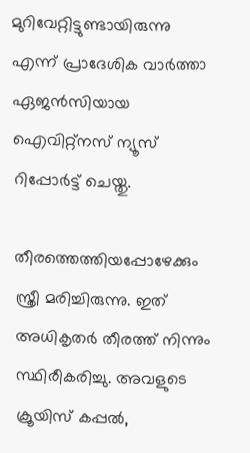മുറിവേറ്റിട്ടുണ്ടായിരുന്നു എന്ന് പ്രാദേശിക വാർത്താ ഏജൻസിയായ ഐവിറ്റ്‌നസ് ന്യൂസ് റിപ്പോർട്ട് ചെയ്തു.

തീരത്തെത്തിയപ്പോഴേക്കും സ്ത്രീ മരിച്ചിരുന്നു. ഇത് അധികൃതർ തീരത്ത് നിന്നും സ്ഥിരീകരിച്ചു. അവളുടെ ക്രൂയിസ് കപ്പൽ,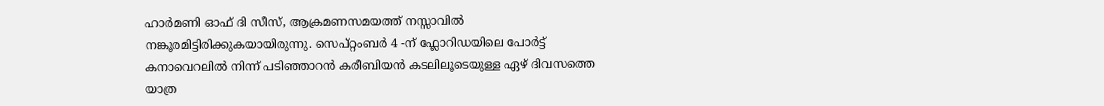ഹാർമണി ഓഫ് ദി സീസ്, ആക്രമണസമയത്ത് നസ്സാവിൽ നങ്കൂരമിട്ടിരിക്കുകയായിരുന്നു. സെപ്റ്റംബർ 4 -ന് ഫ്ലോറിഡയിലെ പോർട്ട് കനാവെറലിൽ നിന്ന് പടിഞ്ഞാറൻ കരീബിയൻ കടലിലൂടെയുള്ള ഏഴ് ദിവസത്തെ യാത്ര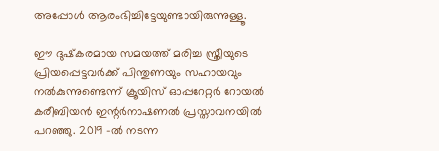അപ്പോൾ ആരംഭിച്ചിട്ടേയുണ്ടായിരുന്നുള്ളൂ.

ഈ ദുഷ്‌കരമായ സമയത്ത് മരിച്ച സ്ത്രീയുടെ പ്രിയപ്പെട്ടവർക്ക് പിന്തുണയും സഹായവും നൽകുന്നുണ്ടെന്ന് ക്രൂയിസ് ഓപ്പറേറ്റർ റോയൽ കരീബിയൻ ഇന്റർനാഷണൽ പ്രസ്താവനയിൽ പറഞ്ഞു. 2019 -ൽ നടന്ന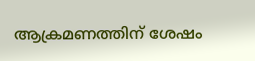ആക്രമണത്തിന് ശേഷം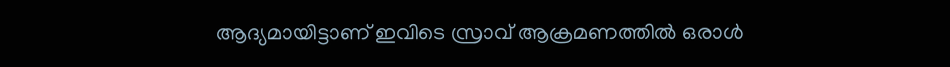ആദ്യമായിട്ടാണ് ഇവിടെ സ്രാവ് ആക്രമണത്തിൽ ഒരാൾ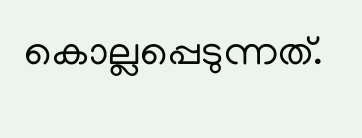കൊല്ലപ്പെടുന്നത്.